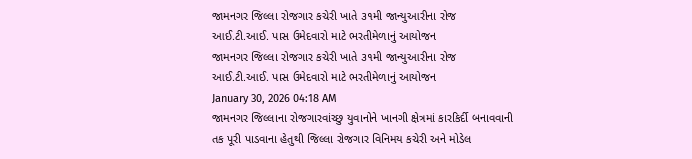જામનગર જિલ્લા રોજગાર કચેરી ખાતે ૩૧મી જાન્યુઆરીના રોજ આઈ.ટી.આઈ. પાસ ઉમેદવારો માટે ભરતીમેળાનું આયોજન
જામનગર જિલ્લા રોજગાર કચેરી ખાતે ૩૧મી જાન્યુઆરીના રોજ આઈ.ટી.આઈ. પાસ ઉમેદવારો માટે ભરતીમેળાનું આયોજન
January 30, 2026 04:18 AM
જામનગર જિલ્લાના રોજગારવાંચ્છુ યુવાનોને ખાનગી ક્ષેત્રમાં કારકિર્દી બનાવવાની તક પૂરી પાડવાના હેતુથી જિલ્લા રોજગાર વિનિમય કચેરી અને મોડેલ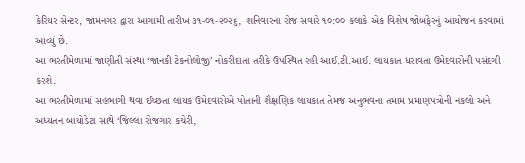કેરિયર સેન્ટર, જામનગર દ્વારા આગામી તારીખ ૩૧-૦૧-૨૦૨૬, શનિવારના રોજ સવારે ૧૦:૦૦ કલાકે એક વિશેષ જોબફેરનું આયોજન કરવામાં આવ્યું છે.
આ ભરતીમેળામાં જાણીતી સંસ્થા ‘જાનકી ટેકનોલોજી’ નોકરીદાતા તરીકે ઉપસ્થિત રહી આઈ.ટી.આઈ. લાયકાત ધરાવતા ઉમેદવારોની પસંદગી કરશે.
આ ભરતીમેળામાં સહભાગી થવા ઈચ્છતા લાયક ઉમેદવારોએ પોતાની શૈક્ષણિક લાયકાત તેમજ અનુભવના તમામ પ્રમાણપત્રોની નકલો અને અધ્યતન બાયોડેટા સાથે ‘જિલ્લા રોજગાર કચેરી,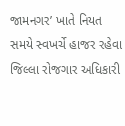જામનગર’ ખાતે નિયત સમયે સ્વખર્ચે હાજર રહેવા જિલ્લા રોજગાર અધિકારી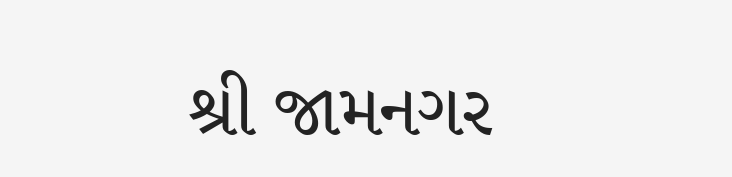શ્રી જામનગર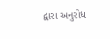દ્વારા અનુરોધ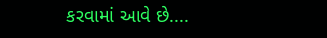કરવામાં આવે છે....